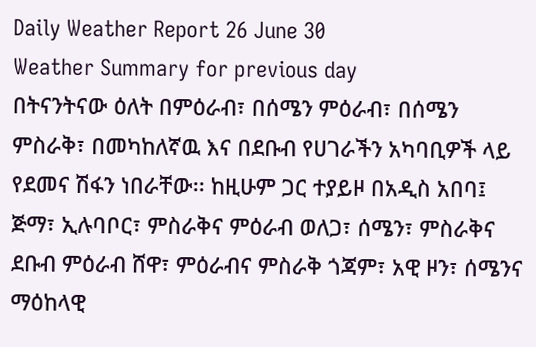Daily Weather Report 26 June 30
Weather Summary for previous day
በትናንትናው ዕለት በምዕራብ፣ በሰሜን ምዕራብ፣ በሰሜን ምስራቅ፣ በመካከለኛዉ እና በደቡብ የሀገራችን አካባቢዎች ላይ የደመና ሽፋን ነበራቸው፡፡ ከዚሁም ጋር ተያይዞ በአዲስ አበባ፤ ጅማ፣ ኢሉባቦር፣ ምስራቅና ምዕራብ ወለጋ፣ ሰሜን፣ ምስራቅና ደቡብ ምዕራብ ሸዋ፣ ምዕራብና ምስራቅ ጎጃም፣ አዊ ዞን፣ ሰሜንና ማዕከላዊ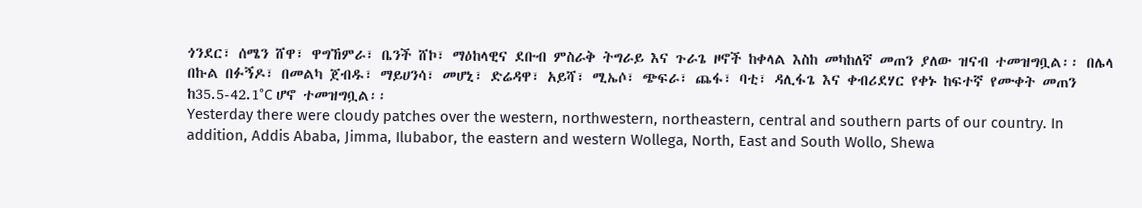ጎንደር፣ ሰሜን ሸዋ፣ ዋግኸምራ፣ ቤንች ሸኮ፣ ማዕከላዊና ደቡብ ምስራቅ ትግራይ እና ጉራጌ ዞኖች ከቀላል እስከ መካከለኛ መጠን ያለው ዝናብ ተመዝግቧል፡፡ በሌላ በኩል በፉኝዶ፣ በመልካ ጀብዱ፣ ማይሀንሳ፣ መሆኒ፣ ድሬዳዋ፣ አይሻ፣ ሚኤሶ፣ ጭፍራ፣ ጨፋ፣ ባቲ፣ ዳሊፋጌ እና ቀብሪደሃር የቀኑ ከፍተኛ የሙቀት መጠን ከ35.5-42.1°C ሆኖ ተመዝግቧል፡፡
Yesterday there were cloudy patches over the western, northwestern, northeastern, central and southern parts of our country. In addition, Addis Ababa, Jimma, Ilubabor, the eastern and western Wollega, North, East and South Wollo, Shewa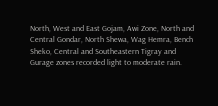North, West and East Gojam, Awi Zone, North and Central Gondar, North Shewa, Wag Hemra, Bench Sheko, Central and Southeastern Tigray and Gurage zones recorded light to moderate rain.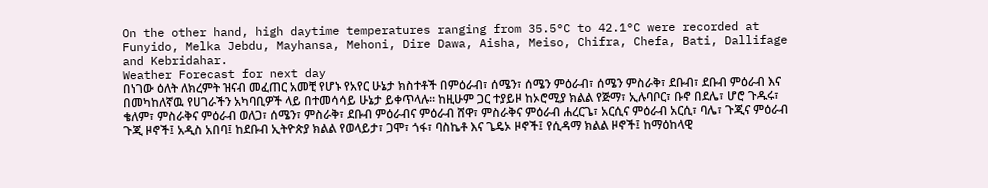On the other hand, high daytime temperatures ranging from 35.5°C to 42.1°C were recorded at Funyido, Melka Jebdu, Mayhansa, Mehoni, Dire Dawa, Aisha, Meiso, Chifra, Chefa, Bati, Dallifage and Kebridahar.
Weather Forecast for next day
በነገው ዕለት ለክረምት ዝናብ መፈጠር አመቺ የሆኑ የአየር ሁኔታ ክስተቶች በምዕራብ፣ ሰሜን፣ ሰሜን ምዕራብ፣ ሰሜን ምስራቅ፣ ደቡብ፣ ደቡብ ምዕራብ እና በመካከለኛዉ የሀገራችን አካባቢዎች ላይ በተመሳሳይ ሁኔታ ይቀጥላሉ፡፡ ከዚሁም ጋር ተያይዞ ከኦሮሚያ ክልል የጅማ፣ ኢሉባቦር፣ ቡኖ በደሌ፣ ሆሮ ጉዱሩ፣ ቄለም፣ ምስራቅና ምዕራብ ወለጋ፣ ሰሜን፣ ምስራቅ፣ ደቡብ ምዕራብና ምዕራብ ሸዋ፣ ምስራቅና ምዕራብ ሐረርጌ፣ አርሲና ምዕራብ አርሲ፣ ባሌ፣ ጉጂና ምዕራብ ጉጂ ዞኖች፤ አዲስ አበባ፤ ከደቡብ ኢትዮጵያ ክልል የወላይታ፣ ጋሞ፣ ጎፋ፣ ባስኬቶ እና ጌዴኦ ዞኖች፤ የሲዳማ ክልል ዞኖች፤ ከማዕከላዊ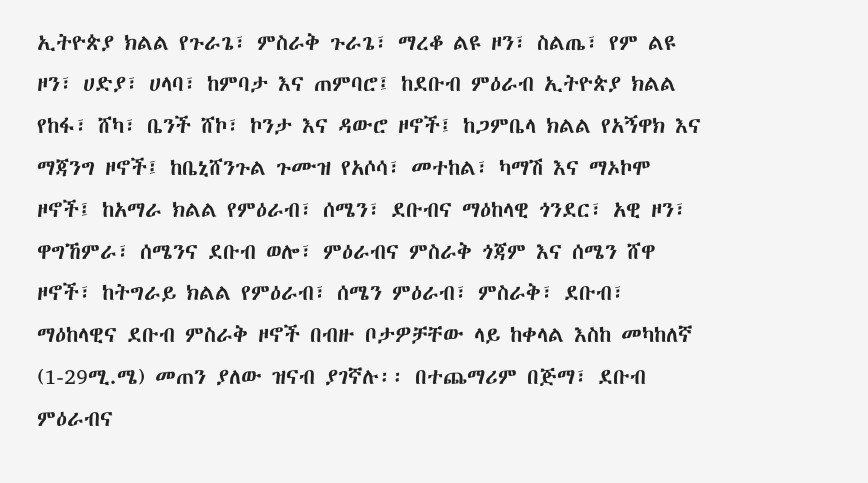ኢትዮጵያ ክልል የጉራጌ፣ ምስራቅ ጉራጌ፣ ማረቆ ልዩ ዞን፣ ስልጤ፣ የም ልዩ ዞን፣ ሀድያ፣ ሀላባ፣ ከምባታ እና ጠምባሮ፤ ከደቡብ ምዕራብ ኢትዮጵያ ክልል የከፋ፣ ሸካ፣ ቤንች ሸኮ፣ ኮንታ እና ዳውሮ ዞኖች፤ ከጋምቤላ ክልል የአኝዋክ እና ማጃንግ ዞኖች፤ ከቤኒሸንጉል ጉሙዝ የአሶሳ፣ መተከል፣ ካማሽ እና ማኦኮሞ ዞኖች፤ ከአማራ ክልል የምዕራብ፣ ሰሜን፣ ደቡብና ማዕከላዊ ጎንደር፣ አዊ ዞን፣ ዋግኸምራ፣ ሰሜንና ደቡብ ወሎ፣ ምዕራብና ምስራቅ ጎጃም እና ሰሜን ሸዋ ዞኖች፣ ከትግራይ ክልል የምዕራብ፣ ሰሜን ምዕራብ፣ ምስራቅ፣ ደቡብ፣ ማዕከላዊና ደቡብ ምስራቅ ዞኖች በብዙ ቦታዎቻቸው ላይ ከቀላል እስከ መካከለኛ (1-29ሚ.ሜ) መጠን ያለው ዝናብ ያገኛሉ፡፡ በተጨማሪም በጅማ፣ ደቡብ ምዕራብና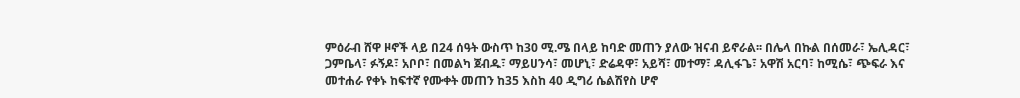ምዕራብ ሸዋ ዞኖች ላይ በ24 ሰዓት ውስጥ ከ30 ሚ.ሜ በላይ ከባድ መጠን ያለው ዝናብ ይኖራል፡፡ በሌላ በኩል በሰመራ፣ ኤሊዳር፣ ጋምቤላ፣ ፉኝዶ፣ አቦቦ፣ በመልካ ጀብዱ፣ ማይሀንሳ፣ መሆኒ፣ ድሬዳዋ፣ አይሻ፣ መተማ፣ ዳሊፋጌ፣ አዋሽ አርባ፣ ከሚሴ፣ ጭፍራ እና መተሐራ የቀኑ ከፍተኛ የሙቀት መጠን ከ35 እስከ 40 ዲግሪ ሴልሽየስ ሆኖ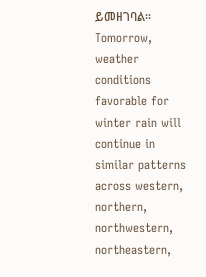ይመዘገባል፡፡
Tomorrow, weather conditions favorable for winter rain will continue in similar patterns across western, northern, northwestern, northeastern,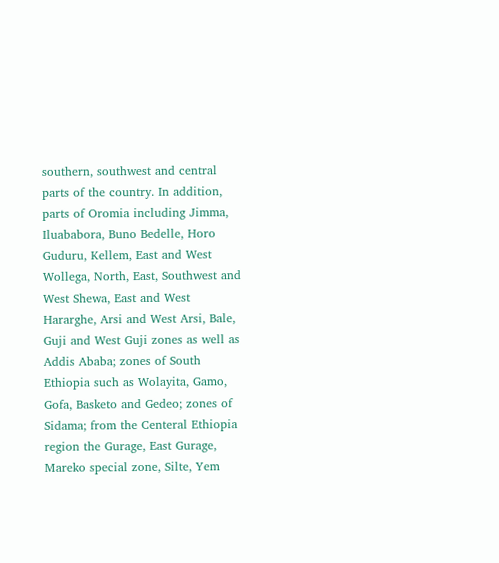southern, southwest and central parts of the country. In addition, parts of Oromia including Jimma, Iluababora, Buno Bedelle, Horo Guduru, Kellem, East and West Wollega, North, East, Southwest and West Shewa, East and West Hararghe, Arsi and West Arsi, Bale, Guji and West Guji zones as well as Addis Ababa; zones of South Ethiopia such as Wolayita, Gamo, Gofa, Basketo and Gedeo; zones of Sidama; from the Centeral Ethiopia region the Gurage, East Gurage, Mareko special zone, Silte, Yem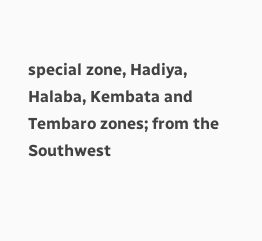special zone, Hadiya, Halaba, Kembata and Tembaro zones; from the Southwest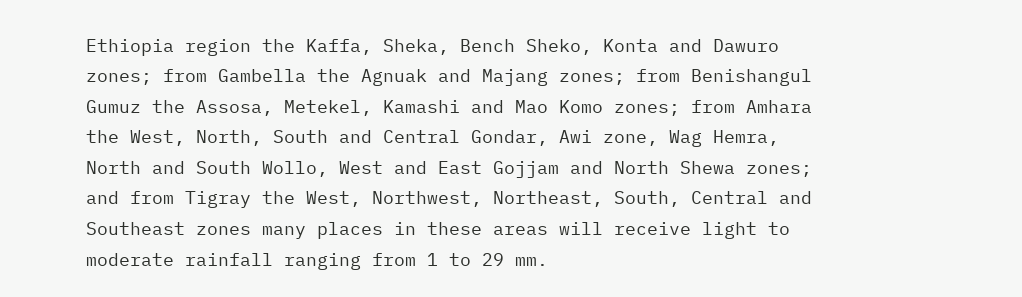Ethiopia region the Kaffa, Sheka, Bench Sheko, Konta and Dawuro zones; from Gambella the Agnuak and Majang zones; from Benishangul Gumuz the Assosa, Metekel, Kamashi and Mao Komo zones; from Amhara the West, North, South and Central Gondar, Awi zone, Wag Hemra, North and South Wollo, West and East Gojjam and North Shewa zones; and from Tigray the West, Northwest, Northeast, South, Central and Southeast zones many places in these areas will receive light to moderate rainfall ranging from 1 to 29 mm.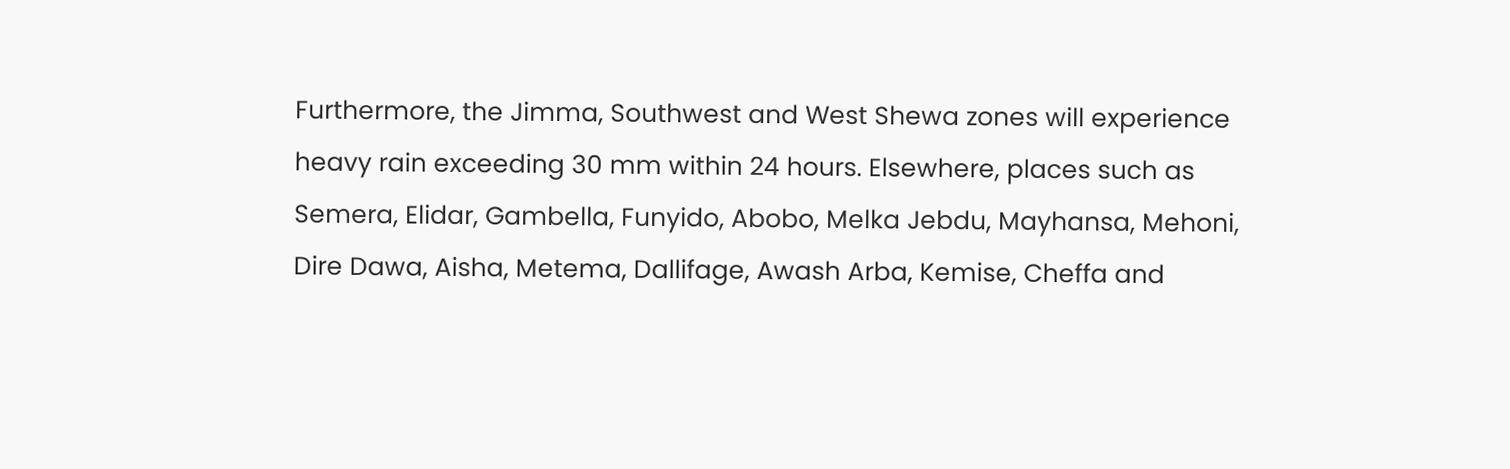Furthermore, the Jimma, Southwest and West Shewa zones will experience heavy rain exceeding 30 mm within 24 hours. Elsewhere, places such as Semera, Elidar, Gambella, Funyido, Abobo, Melka Jebdu, Mayhansa, Mehoni, Dire Dawa, Aisha, Metema, Dallifage, Awash Arba, Kemise, Cheffa and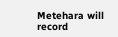Metehara will record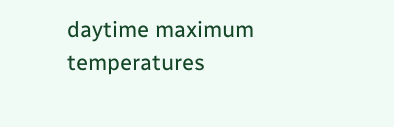daytime maximum temperatures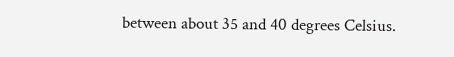between about 35 and 40 degrees Celsius.